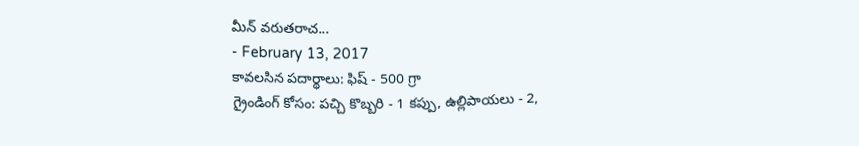మీన్ వరుతరాచ...
- February 13, 2017
కావలసిన పదార్థాలు: ఫిష్ - 500 గ్రా
గ్రైండింగ్ కోసం: పచ్చి కొబ్బరి - 1 కప్పు, ఉల్లిపాయలు - 2,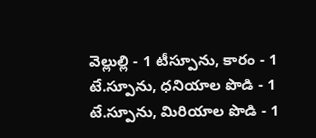వెల్లుల్లి - 1 టీస్పూను, కారం - 1 టే.స్పూను, ధనియాల పొడి - 1 టే.స్పూను, మిరియాల పొడి - 1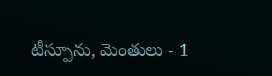టీస్పూను, మెంతులు - 1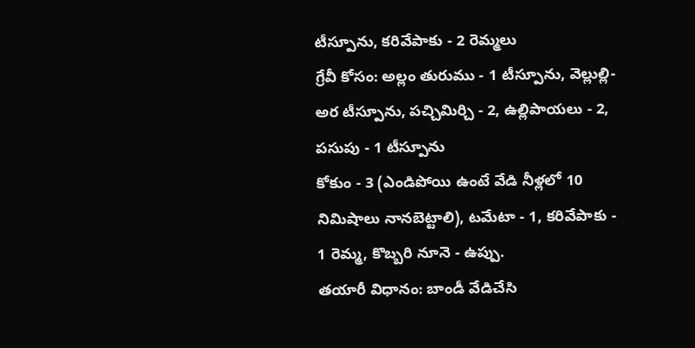టీస్పూను, కరివేపాకు - 2 రెమ్మలు
గ్రేవీ కోసం: అల్లం తురుము - 1 టీస్పూను, వెల్లుల్లి- అర టీస్పూను, పచ్చిమిర్చి - 2, ఉల్లిపాయలు - 2, పసుపు - 1 టీస్పూను
కోకుం - 3 (ఎండిపోయి ఉంటే వేడి నీళ్లలో 10 నిమిషాలు నానబెట్టాలి), టమేటా - 1, కరివేపాకు - 1 రెమ్మ, కొబ్బరి నూనె - ఉప్పు.
తయారీ విధానం: బాండీ వేడిచేసి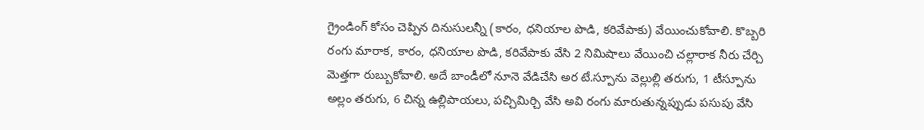గ్రైండింగ్ కోసం చెప్పిన దినుసులన్నీ (కారం, ధనియాల పొడి, కరివేపాకు) వేయించుకోవాలి. కొబ్బరి రంగు మారాక, కారం, ధనియాల పొడి, కరివేపాకు వేసి 2 నిమిషాలు వేయించి చల్లారాక నీరు చేర్చి మెత్తగా రుబ్బుకోవాలి. అదే బాండీలో నూనె వేడిచేసి అర టే.స్పూను వెల్లుల్లి తరుగు, 1 టీస్పూను అల్లం తరుగు, 6 చిన్న ఉల్లిపాయలు, పచ్చిమిర్చి వేసి అవి రంగు మారుతున్నప్పుడు పసుపు వేసి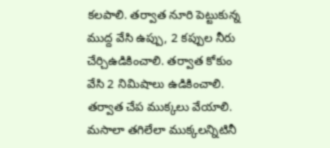కలపాలి. తర్వాత నూరి పెట్టుకున్న ముద్ద వేసి ఉప్పు, 2 కప్పుల నీరు చేర్చిఉడికించాలి. తర్వాత కోకుం వేసి 2 నిమిషాలు ఉడికించాలి. తర్వాత చేప ముక్కలు వేయాలి. మసాలా తగిలేలా ముక్కలన్నిటినీ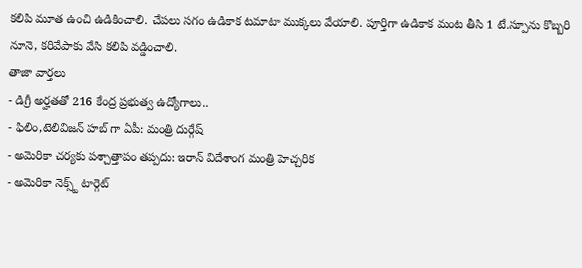కలిపి మూత ఉంచి ఉడికించాలి. చేపలు సగం ఉడికాక టమాటా ముక్కలు వేయాలి. పూర్తిగా ఉడికాక మంట తీసి 1 టే.స్పూను కొబ్బరి నూనె, కరివేపాకు వేసి కలిపి వడ్డించాలి.
తాజా వార్తలు
- డిగ్రీ అర్హతతో 216 కేంద్ర ప్రభుత్వ ఉద్యోగాలు..
- ఫిలిం,టెలివిజన్ హబ్ గా ఏపీ: మంత్రి దుర్గేష్
- అమెరికా చర్యకు పశ్చాత్తాపం తప్పదు: ఇరాన్ విదేశాంగ మంత్రి హెచ్చరిక
- అమెరికా నెక్స్ట్ టార్గెట్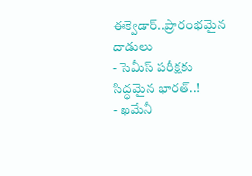ఈక్వెడార్..ప్రారంభమైన దాడులు
- సెమీస్ పరీక్షకు సిద్ధమైన భారత్..!
- ఖమేనీ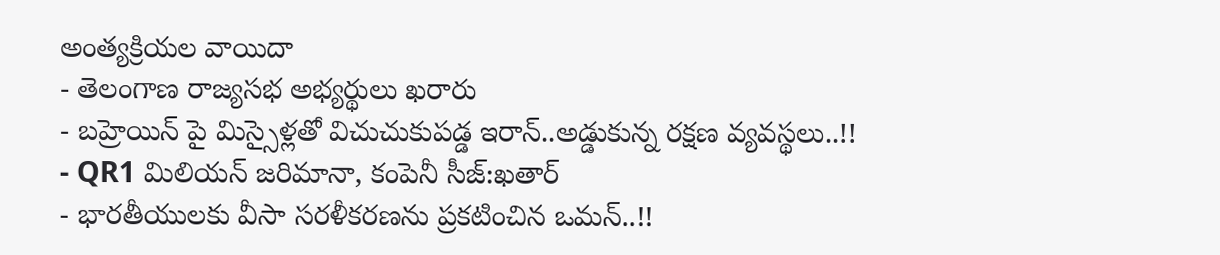అంత్యక్రియల వాయిదా
- తెలంగాణ రాజ్యసభ అభ్యర్థులు ఖరారు
- బహ్రెయిన్ పై మిస్సైళ్లతో విచుచుకుపడ్డ ఇరాన్..అడ్డుకున్న రక్షణ వ్యవస్థలు..!!
- QR1 మిలియన్ జరిమానా, కంపెనీ సీజ్:ఖతార్
- భారతీయులకు వీసా సరళీకరణను ప్రకటించిన ఒమన్..!!